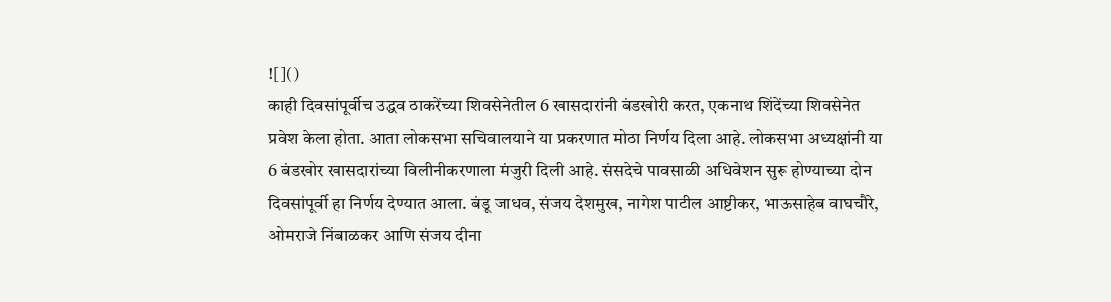![]()
काही दिवसांपूर्वीच उद्धव ठाकरेंच्या शिवसेनेतील 6 खासदारांनी बंडखोरी करत, एकनाथ शिंदेंच्या शिवसेनेत प्रवेश केला होता. आता लोकसभा सचिवालयाने या प्रकरणात मोठा निर्णय दिला आहे. लोकसभा अध्यक्षांनी या 6 बंडखोर खासदारांच्या विलीनीकरणाला मंजुरी दिली आहे. संसदेचे पावसाळी अधिवेशन सुरू होण्याच्या दोन दिवसांपूर्वी हा निर्णय देण्यात आला. बंडू जाधव, संजय देशमुख, नागेश पाटील आष्टीकर, भाऊसाहेब वाघचौरे, ओमराजे निंबाळकर आणि संजय दीना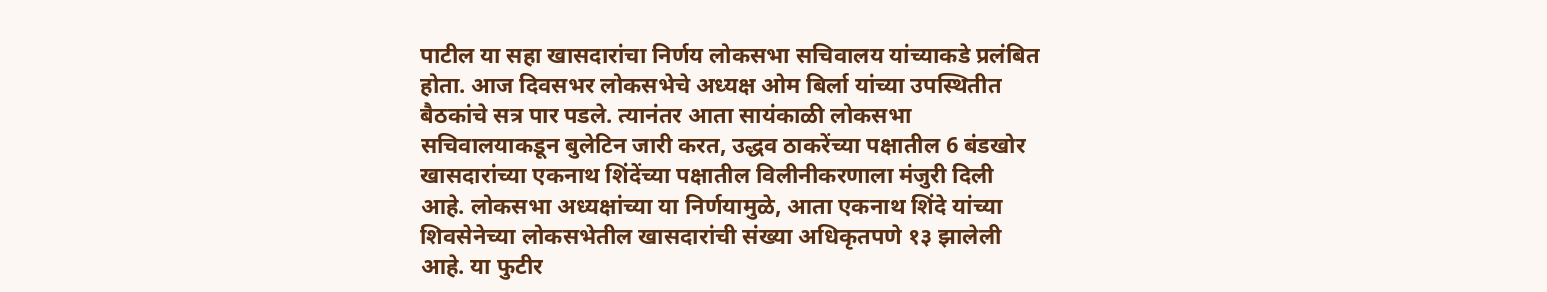पाटील या सहा खासदारांचा निर्णय लोकसभा सचिवालय यांच्याकडे प्रलंबित होता. आज दिवसभर लोकसभेचे अध्यक्ष ओम बिर्ला यांच्या उपस्थितीत बैठकांचे सत्र पार पडले. त्यानंतर आता सायंकाळी लोकसभा सचिवालयाकडून बुलेटिन जारी करत, उद्धव ठाकरेंच्या पक्षातील 6 बंडखोर खासदारांच्या एकनाथ शिंदेंच्या पक्षातील विलीनीकरणाला मंजुरी दिली आहे. लोकसभा अध्यक्षांच्या या निर्णयामुळे, आता एकनाथ शिंदे यांच्या शिवसेनेच्या लोकसभेतील खासदारांची संख्या अधिकृतपणे १३ झालेली आहे. या फुटीर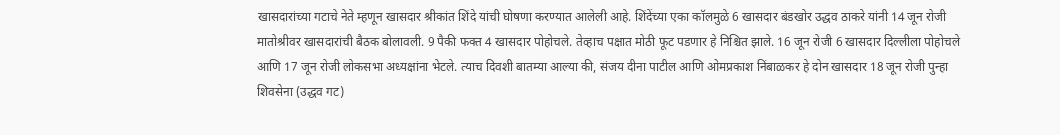खासदारांच्या गटाचे नेते म्हणून खासदार श्रीकांत शिंदे यांची घोषणा करण्यात आलेली आहे. शिंदेंच्या एका कॉलमुळे 6 खासदार बंडखोर उद्धव ठाकरे यांनी 14 जून रोजी मातोश्रीवर खासदारांची बैठक बोलावली. 9 पैकी फक्त 4 खासदार पोहोचले. तेव्हाच पक्षात मोठी फूट पडणार हे निश्चित झाले. 16 जून रोजी 6 खासदार दिल्लीला पोहोचले आणि 17 जून रोजी लोकसभा अध्यक्षांना भेटले. त्याच दिवशी बातम्या आल्या की, संजय दीना पाटील आणि ओमप्रकाश निंबाळकर हे दोन खासदार 18 जून रोजी पुन्हा शिवसेना (उद्धव गट)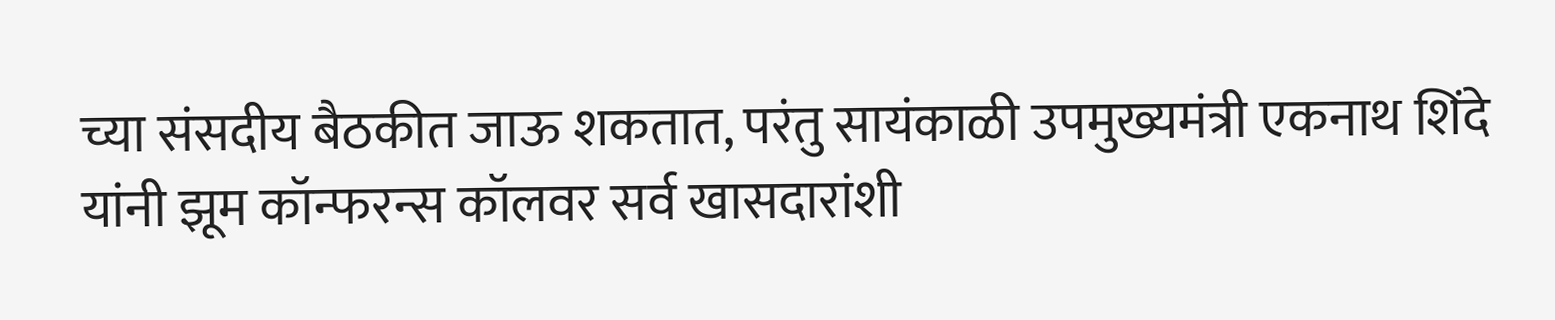च्या संसदीय बैठकीत जाऊ शकतात, परंतु सायंकाळी उपमुख्यमंत्री एकनाथ शिंदे यांनी झूम कॉन्फरन्स कॉलवर सर्व खासदारांशी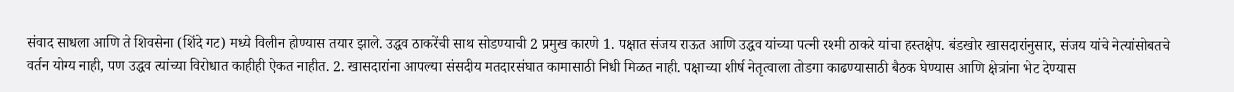संवाद साधला आणि ते शिवसेना (शिंदे गट) मध्ये विलीन होण्यास तयार झाले. उद्धव ठाकरेंची साथ सोडण्याची 2 प्रमुख कारणे 1. पक्षात संजय राऊत आणि उद्धव यांच्या पत्नी रश्मी ठाकरे यांचा हस्तक्षेप. बंडखोर खासदारांनुसार, संजय यांचे नेत्यांसोबतचे वर्तन योग्य नाही, पण उद्धव त्यांच्या विरोधात काहीही ऐकत नाहीत. 2. खासदारांना आपल्या संसदीय मतदारसंघात कामासाठी निधी मिळत नाही. पक्षाच्या शीर्ष नेतृत्वाला तोडगा काढण्यासाठी बैठक घेण्यास आणि क्षेत्रांना भेट देण्यास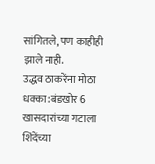सांगितले, पण काहीही झाले नाही.
उद्धव ठाकरेंना मोठा धक्का:बंडखोर 6 खासदारांच्या गटाला शिंदेंच्या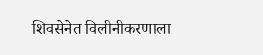शिवसेनेत विलीनीकरणाला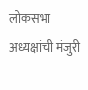लोकसभा अध्यक्षांची मंजुरी